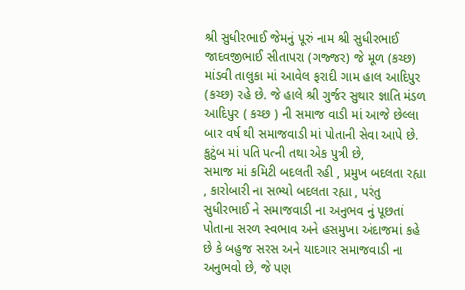શ્રી સુધીરભાઈ જેમનું પૂરું નામ શ્રી સુધીરભાઈ જાદવજીભાઈ સીતાપરા (ગજ્જર) જે મૂળ (કચ્છ) માંડવી તાલુકા માં આવેલ ફરાદી ગામ હાલ આદિપુર (કચ્છ) રહે છે. જે હાલે શ્રી ગુર્જર સુથાર જ્ઞાતિ મંડળ આદિપુર ( કચ્છ ) ની સમાજ વાડી માં આજે છેલ્લા બાર વર્ષ થી સમાજવાડી માં પોતાની સેવા આપે છે. કુટુંબ માં પતિ પત્ની તથા એક પુત્રી છે,
સમાજ માં કમિટી બદલતી રહી , પ્રમુખ બદલતા રહ્યા , કારોબારી ના સભ્યો બદલતા રહ્યા , પરંતુ સુધીરભાઈ ને સમાજવાડી ના અનુભવ નું પૂછતાં પોતાના સરળ સ્વભાવ અને હસમુખા અંદાજમાં કહે છે કે બહુજ સરસ અને યાદગાર સમાજવાડી ના અનુભવો છે, જે પણ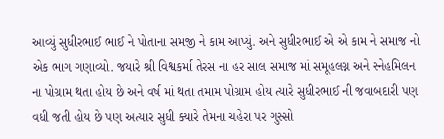આવ્યું સુધીરભાઈ ભાઈ ને પોતાના સમજી ને કામ આપ્યું. અને સુધીરભાઈ એ એ કામ ને સમાજ નો એક ભાગ ગણાવ્યો. જયારે શ્રી વિશ્વકર્મા તેરસ ના હર સાલ સમાજ માં સમૂહલગ્ન અને સ્નેહમિલન ના પોગ્રામ થતા હોય છે અને વર્ષ માં થતા તમામ પોગ્રામ હોય ત્યારે સુધીરભાઈ ની જવાબદારી પણ વધી જતી હોય છે પણ અત્યાર સુધી ક્યારે તેમના ચહેરા પર ગુસ્સો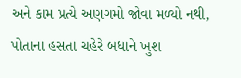અને કામ પ્રત્યે અણગમો જોવા મળ્યો નથી, પોતાના હસતા ચહેરે બધાને ખુશ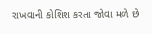રાખવાની કોશિશ કરતા જોવા મળે છે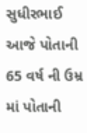સુધીરભાઈ આજે પોતાની 65 વર્ષ ની ઉમ્ર માં પોતાની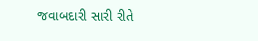જવાબદારી સારી રીતે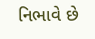નિભાવે છે